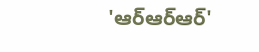'ఆర్ఆర్ఆర్'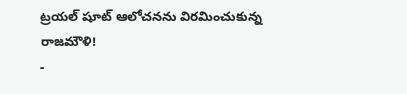ట్రయల్ షూట్ ఆలోచనను విరమించుకున్న రాజమౌళి!
-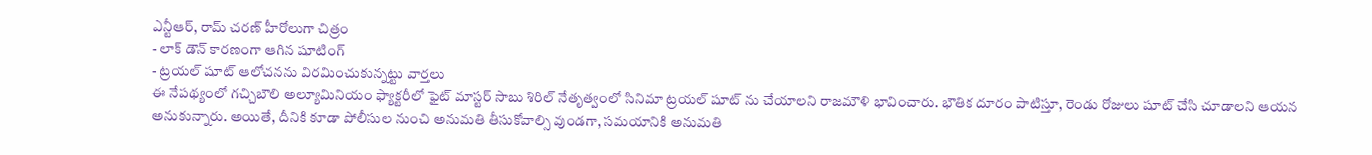ఎన్టీఆర్, రామ్ చరణ్ హీరోలుగా చిత్రం
- లాక్ డౌన్ కారణంగా ఆగిన షూటింగ్
- ట్రయల్ షూట్ ఆలోచనను విరమించుకున్నట్టు వార్తలు
ఈ నేపథ్యంలో గచ్చిబౌలి అల్యూమినియం ఫ్యాక్టరీలో ఫైట్ మాస్టర్ సాబు శిరిల్ నేతృత్వంలో సినిమా ట్రయల్ షూట్ ను చేయాలని రాజమౌళి భావించారు. భౌతిక దూరం పాటిస్తూ, రెండు రోజులు షూట్ చేసి చూడాలని ఆయన అనుకున్నారు. అయితే, దీనికి కూడా పోలీసుల నుంచి అనుమతి తీసుకోవాల్సి వుండగా, సమయానికి అనుమతి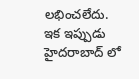లభించలేదు.
ఇక ఇప్పుడు హైదరాబాద్ లో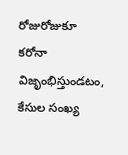రోజురోజుకూ కరోనా విజృంభిస్తుండటం, కేసుల సంఖ్య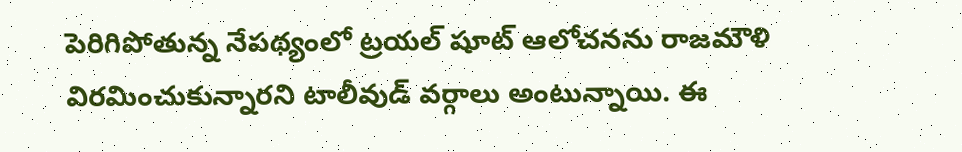పెరిగిపోతున్న నేపథ్యంలో ట్రయల్ షూట్ ఆలోచనను రాజమౌళి విరమించుకున్నారని టాలీవుడ్ వర్గాలు అంటున్నాయి. ఈ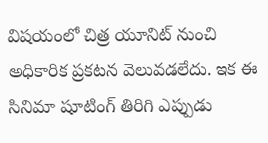విషయంలో చిత్ర యూనిట్ నుంచి అధికారిక ప్రకటన వెలువడలేదు. ఇక ఈ సినిమా షూటింగ్ తిరిగి ఎప్పుడు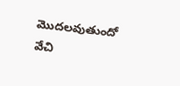మొదలవుతుందో వేచి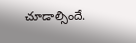చూడాల్సిందే.